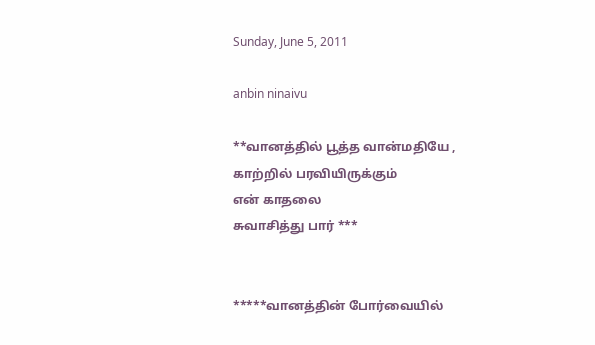Sunday, June 5, 2011

anbin ninaivu

**வானத்தில் பூத்த வான்மதியே ,
காற்றில் பரவியிருக்கும்
என் காதலை
சுவாசித்து பார் ***


*****வானத்தின் போர்வையில்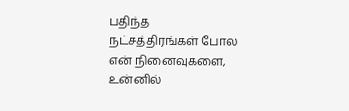பதிந்த
நட்சத்திரங்கள் போல
என் நினைவுகளை,
உன்னில்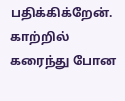பதிக்கிக்றேன்.
காற்றில் கரைந்து போன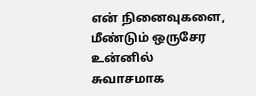என் நினைவுகளை,
மீண்டும் ஒருசேர
உன்னில் சுவாசமாக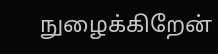நுழைக்கிறேன்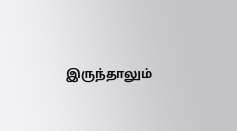இருந்தாலும்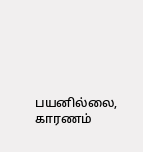பயனில்லை,
காரணம்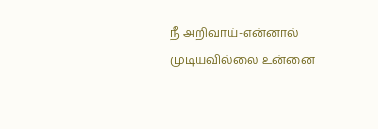நீ அறிவாய்-என்னால்
முடியவில்லை உன்னை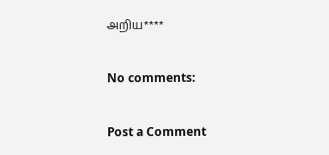அறிய****

No comments:

Post a Comment